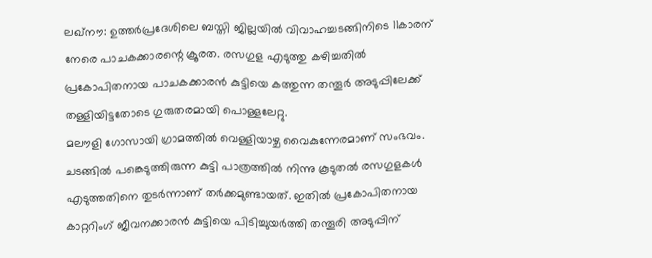ലഖ്നൗ: ഉത്തർപ്രദേശിലെ ബസ്തി ജില്ലയിൽ വിവാഹച്ചടങ്ങിനിടെ 11കാരന് നേരെ പാചകക്കാരന്റെ ക്രൂരത. രസഗുള എടുത്തു കഴിച്ചതിൽ പ്രകോപിതനായ പാചകക്കാരൻ കുട്ടിയെ കത്തുന്ന തന്തൂർ അടുപ്പിലേക്ക് തള്ളിയിട്ടതോടെ ഗുരുതരമായി പൊള്ളലേറ്റു.
മലൗളി ഗോസായി ഗ്രാമത്തിൽ വെള്ളിയാഴ്ച വൈകുന്നേരമാണ് സംഭവം. ചടങ്ങിൽ പങ്കെടുത്തിരുന്ന കുട്ടി പാത്രത്തിൽ നിന്നു കൂടുതൽ രസഗുളകൾ എടുത്തതിനെ തുടർന്നാണ് തർക്കമുണ്ടായത്. ഇതിൽ പ്രകോപിതനായ കാറ്ററിംഗ് ജീവനക്കാരൻ കുട്ടിയെ പിടിച്ചുയർത്തി തന്തൂരി അടുപ്പിന്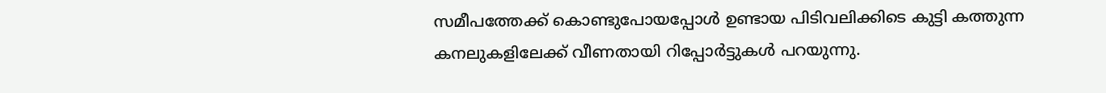സമീപത്തേക്ക് കൊണ്ടുപോയപ്പോൾ ഉണ്ടായ പിടിവലിക്കിടെ കുട്ടി കത്തുന്ന കനലുകളിലേക്ക് വീണതായി റിപ്പോർട്ടുകൾ പറയുന്നു.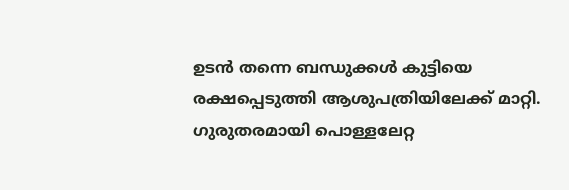ഉടൻ തന്നെ ബന്ധുക്കൾ കുട്ടിയെ രക്ഷപ്പെടുത്തി ആശുപത്രിയിലേക്ക് മാറ്റി. ഗുരുതരമായി പൊള്ളലേറ്റ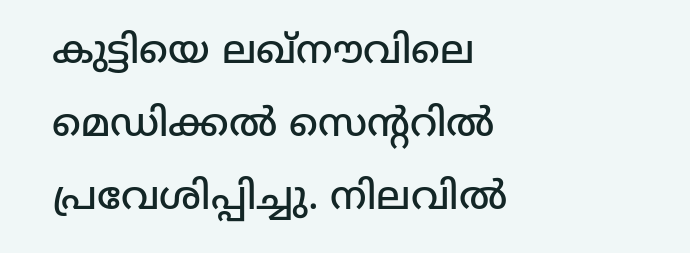കുട്ടിയെ ലഖ്നൗവിലെ മെഡിക്കൽ സെന്ററിൽ പ്രവേശിപ്പിച്ചു. നിലവിൽ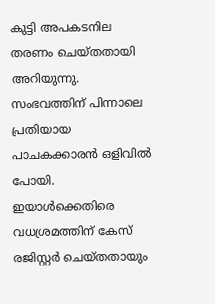കുട്ടി അപകടനില തരണം ചെയ്തതായി അറിയുന്നു.
സംഭവത്തിന് പിന്നാലെ പ്രതിയായ പാചകക്കാരൻ ഒളിവിൽ പോയി. ഇയാൾക്കെതിരെ വധശ്രമത്തിന് കേസ് രജിസ്റ്റർ ചെയ്തതായും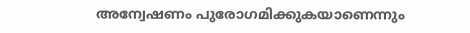അന്വേഷണം പുരോഗമിക്കുകയാണെന്നും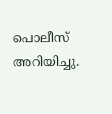പൊലീസ് അറിയിച്ചു.